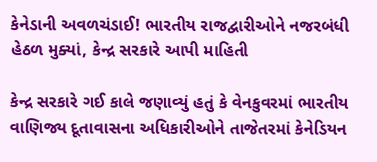કેનેડાની અવળચંડાઈ! ભારતીય રાજદ્વારીઓને નજરબંધી હેઠળ મુક્યાં, કેન્દ્ર સરકારે આપી માહિતી

કેન્દ્ર સરકારે ગઈ કાલે જણાવ્યું હતું કે વેનકુવરમાં ભારતીય વાણિજ્ય દૂતાવાસના અધિકારીઓને તાજેતરમાં કેનેડિયન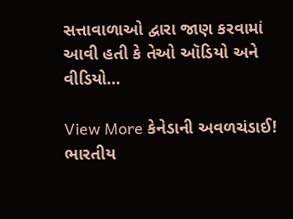સત્તાવાળાઓ દ્વારા જાણ કરવામાં આવી હતી કે તેઓ ઑડિયો અને વીડિયો…

View More કેનેડાની અવળચંડાઈ! ભારતીય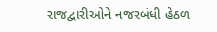રાજદ્વારીઓને નજરબંધી હેઠળ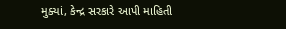મુક્યાં, કેન્દ્ર સરકારે આપી માહિતી